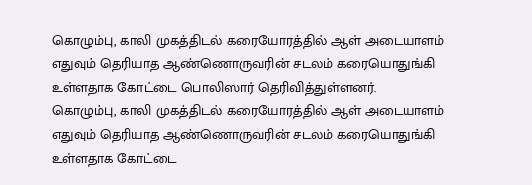கொழும்பு, காலி முகத்திடல் கரையோரத்தில் ஆள் அடையாளம் எதுவும் தெரியாத ஆண்ணொருவரின் சடலம் கரையொதுங்கி உள்ளதாக கோட்டை பொலிஸார் தெரிவித்துள்ளனர்.
கொழும்பு, காலி முகத்திடல் கரையோரத்தில் ஆள் அடையாளம் எதுவும் தெரியாத ஆண்ணொருவரின் சடலம் கரையொதுங்கி உள்ளதாக கோட்டை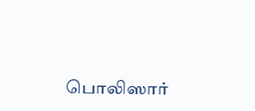பொலிஸார்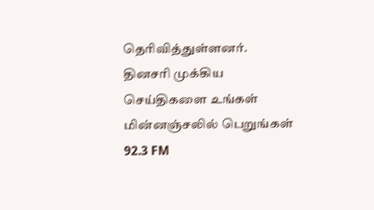தெரிவித்துள்ளனர்.
தினசரி முக்கிய செய்திகளை உங்கள் மின்னஞ்சலில் பெறுங்கள்
92.3 FM